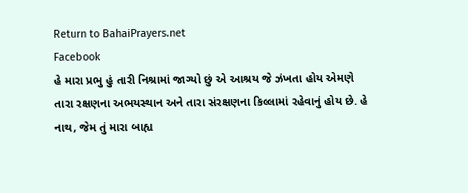Return to BahaiPrayers.net
Facebook
હે મારા પ્રભુ હું તારી નિશ્રામાં જાગ્યો છું એ આશ્રય જે ઝંખતા હોય એમણે તારા રક્ષણના અભયસ્થાન અને તારા સંરક્ષણના કિલ્લામાં રહેવાનું હોય છે. હે નાથ, જેમ તું મારા બાહ્ય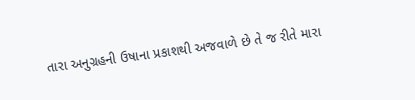તારા અનુગ્રહની ઉષાના પ્રકાશથી અજવાળે છે તે જ રીતે મારા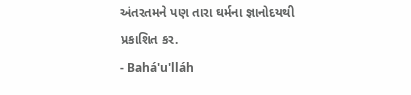અંતરતમને પણ તારા ઘર્મના જ્ઞાનોદયથી પ્રકાશિત કર.
- Bahá'u'lláh